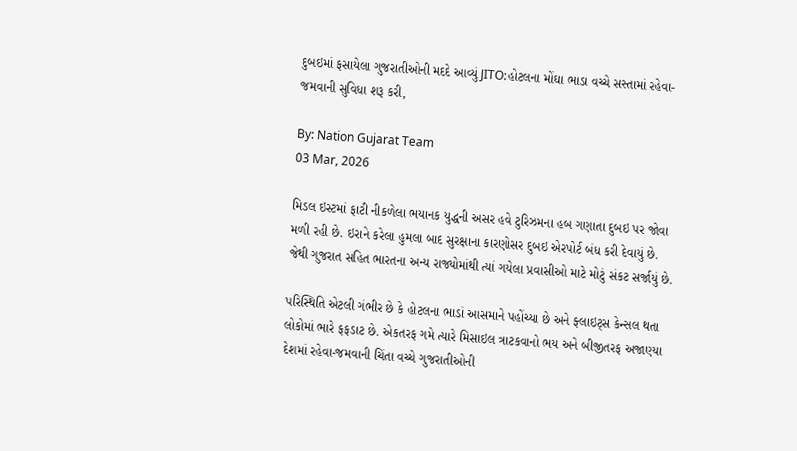દુબઇમાં ફસાયેલા ગુજરાતીઓની મદદે આવ્યું JITO:હોટલના મોંઘા ભાડા વચ્ચે સસ્તામાં રહેવા-જમવાની સુવિધા શરૂ કરી,

By: Nation Gujarat Team
03 Mar, 2026

મિડલ ઇસ્ટમાં ફાટી નીકળેલા ભયાનક યુદ્ધની અસર હવે ટુરિઝમના હબ ગણાતા દુબઇ પર જોવા મળી રહી છે. ઇરાને કરેલા હુમલા બાદ સુરક્ષાના કારણોસર દુબઇ એરપોર્ટ બંધ કરી દેવાયું છે. જેથી ગુજરાત સહિત ભારતના અન્ય રાજ્યોમાંથી ત્યાં ગયેલા પ્રવાસીઓ માટે મોટું સંકટ સર્જાયું છે.

પરિસ્થિતિ એટલી ગંભીર છે કે હોટલના ભાડાં આસમાને પહોંચ્યા છે અને ફ્લાઇટ્સ કેન્સલ થતા લોકોમાં ભારે ફફડાટ છે. એકતરફ ગમે ત્યારે મિસાઇલ ત્રાટકવાનો ભય અને બીજીતરફ અજાણ્યા દેશમાં રહેવા-જમવાની ચિંતા વચ્ચે ગુજરાતીઓની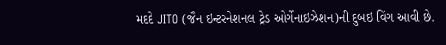મદદે JITO (જૈન ઇન્ટરનેશનલ ટ્રેડ ઓર્ગેનાઇઝેશન)ની દુબઇ વિંગ આવી છે.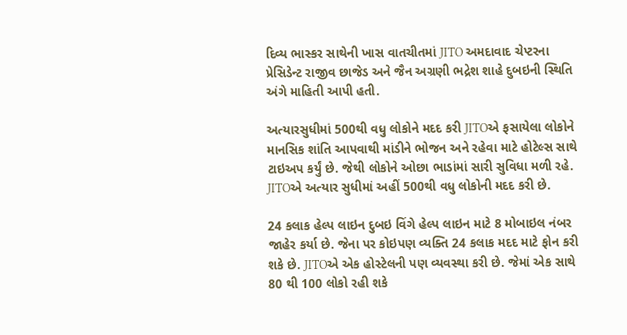દિવ્ય ભાસ્કર સાથેની ખાસ વાતચીતમાં JITO અમદાવાદ ચેપ્ટરના પ્રેસિડેન્ટ રાજીવ છાજેડ અને જૈન અગ્રણી ભદ્રેશ શાહે દુબઇની સ્થિતિ અંગે માહિતી આપી હતી.

અત્યારસુધીમાં 500થી વધુ લોકોને મદદ કરી JITOએ ફસાયેલા લોકોને માનસિક શાંતિ આપવાથી માંડીને ભોજન અને રહેવા માટે હોટેલ્સ સાથે ટાઇઅપ કર્યું છે. જેથી લોકોને ઓછા ભાડાંમાં સારી સુવિધા મળી રહે. JITOએ અત્યાર સુધીમાં અહીં 500થી વધુ લોકોની મદદ કરી છે.

24 કલાક હેલ્પ લાઇન દુબઇ વિંગે હેલ્પ લાઇન માટે 8 મોબાઇલ નંબર જાહેર કર્યા છે. જેના પર કોઇપણ વ્યક્તિ 24 કલાક મદદ માટે ફોન કરી શકે છે. JITOએ એક હોસ્ટેલની પણ વ્યવસ્થા કરી છે. જેમાં એક સાથે 80 થી 100 લોકો રહી શકે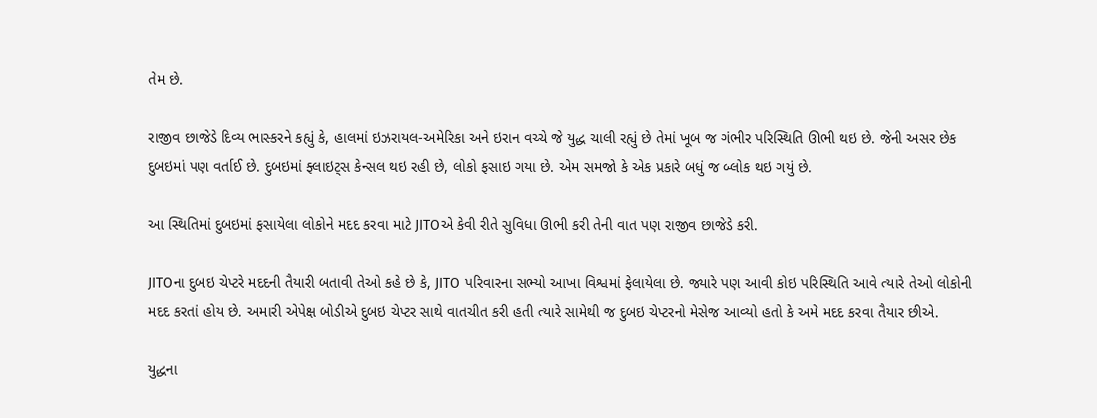તેમ છે.

રાજીવ છાજેડે દિવ્ય ભાસ્કરને કહ્યું કે, હાલમાં ઇઝરાયલ-અમેરિકા અને ઇરાન વચ્ચે જે યુદ્ધ ચાલી રહ્યું છે તેમાં ખૂબ જ ગંભીર પરિસ્થિતિ ઊભી થઇ છે. જેની અસર છેક દુબઇમાં પણ વર્તાઈ છે. દુબઇમાં ફ્લાઇટ્સ કેન્સલ થઇ રહી છે, લોકો ફસાઇ ગયા છે. એમ સમજો કે એક પ્રકારે બધું જ બ્લોક થઇ ગયું છે.

આ સ્થિતિમાં દુબઇમાં ફસાયેલા લોકોને મદદ કરવા માટે JITOએ કેવી રીતે સુવિધા ઊભી કરી તેની વાત પણ રાજીવ છાજેડે કરી.

JITOના દુબઇ ચેપ્ટરે મદદની તૈયારી બતાવી તેઓ કહે છે કે, JITO પરિવારના સભ્યો આખા વિશ્વમાં ફેલાયેલા છે. જ્યારે પણ આવી કોઇ પરિસ્થિતિ આવે ત્યારે તેઓ લોકોની મદદ કરતાં હોય છે. અમારી એપેક્ષ બોડીએ દુબઇ ચેપ્ટર સાથે વાતચીત કરી હતી ત્યારે સામેથી જ દુબઇ ચેપ્ટરનો મેસેજ આવ્યો હતો કે અમે મદદ કરવા તૈયાર છીએ.

યુદ્ધના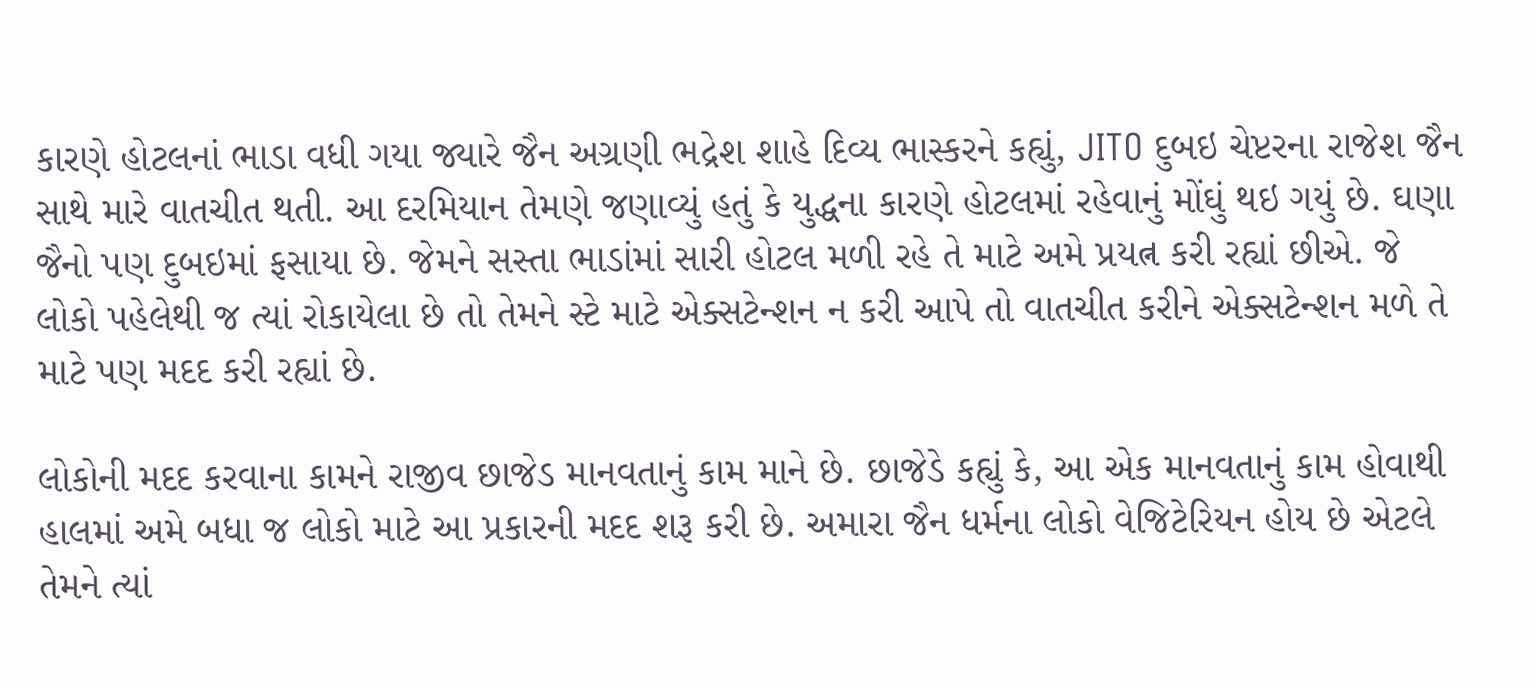કારણે હોટલનાં ભાડા વધી ગયા જ્યારે જૈન અગ્રણી ભદ્રેશ શાહે દિવ્ય ભાસ્કરને કહ્યું, JITO દુબઇ ચેપ્ટરના રાજેશ જૈન સાથે મારે વાતચીત થતી. આ દરમિયાન તેમણે જણાવ્યું હતું કે યુદ્ધના કારણે હોટલમાં રહેવાનું મોંઘું થઇ ગયું છે. ઘણા જૈનો પણ દુબઇમાં ફસાયા છે. જેમને સસ્તા ભાડાંમાં સારી હોટલ મળી રહે તે માટે અમે પ્રયત્ન કરી રહ્યાં છીએ. જે લોકો પહેલેથી જ ત્યાં રોકાયેલા છે તો તેમને સ્ટે માટે એક્સટેન્શન ન કરી આપે તો વાતચીત કરીને એક્સટેન્શન મળે તે માટે પણ મદદ કરી રહ્યાં છે.

લોકોની મદદ કરવાના કામને રાજીવ છાજેડ માનવતાનું કામ માને છે. છાજેડે કહ્યું કે, આ એક માનવતાનું કામ હોવાથી હાલમાં અમે બધા જ લોકો માટે આ પ્રકારની મદદ શરૂ કરી છે. અમારા જૈન ધર્મના લોકો વેજિટેરિયન હોય છે એટલે તેમને ત્યાં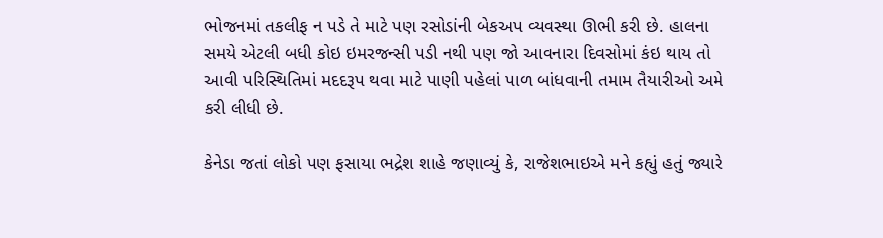ભોજનમાં તકલીફ ન પડે તે માટે પણ રસોડાંની બેકઅપ વ્યવસ્થા ઊભી કરી છે. હાલના સમયે એટલી બધી કોઇ ઇમરજન્સી પડી નથી પણ જો આવનારા દિવસોમાં કંઇ થાય તો આવી પરિસ્થિતિમાં મદદરૂપ થવા માટે પાણી પહેલાં પાળ બાંધવાની તમામ તૈયારીઓ અમે કરી લીધી છે.

કેનેડા જતાં લોકો પણ ફસાયા ભદ્રેશ શાહે જણાવ્યું કે, રાજેશભાઇએ મને કહ્યું હતું જ્યારે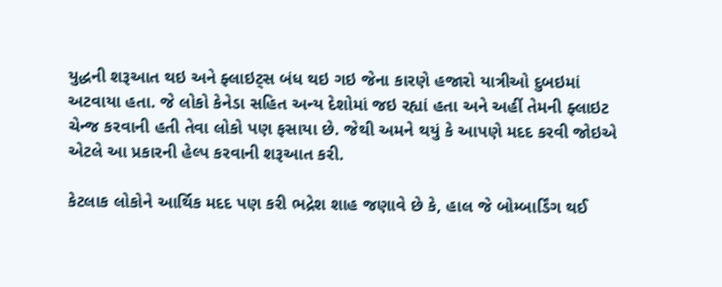યુદ્ધની શરૂઆત થઇ અને ફ્લાઇટ્સ બંધ થઇ ગઇ જેના કારણે હજારો યાત્રીઓ દુબઇમાં અટવાયા હતા. જે લોકો કેનેડા સહિત અન્ય દેશોમાં જઇ રહ્યાં હતા અને અહીં તેમની ફ્લાઇટ ચેન્જ કરવાની હતી તેવા લોકો પણ ફસાયા છે. જેથી અમને થયું કે આપણે મદદ કરવી જોઇએ એટલે આ પ્રકારની હેલ્પ કરવાની શરૂઆત કરી.

કેટલાક લોકોને આર્થિક મદદ પણ કરી ભદ્રેશ શાહ જણાવે છે કે, હાલ જે બોમ્બાર્ડિંગ થઈ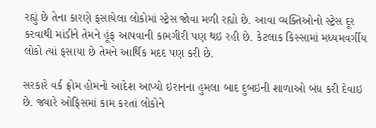રહ્યું છે તેના કારણે ફસાયેલા લોકોમાં સ્ટ્રેસ જોવા મળી રહ્યો છે. આવા વ્યક્તિઓનો સ્ટ્રેસ દૂર કરવાથી માંડીને તેમને હૂંફ આપવાની કામગીરી પણ થઇ રહી છે. કેટલાક કિસ્સામાં મધ્યમવર્ગીય લોકો ત્યાં ફસાયા છે તેમને આર્થિક મદદ પણ કરી છે.

સરકારે વર્ક ફ્રોમ હોમનો આદેશ આપ્યો ઇરાનના હુમલા બાદ દુબઇની શાળાઓ બંધ કરી દેવાઇ છે. જ્યારે ઓફિસમાં કામ કરતાં લોકોને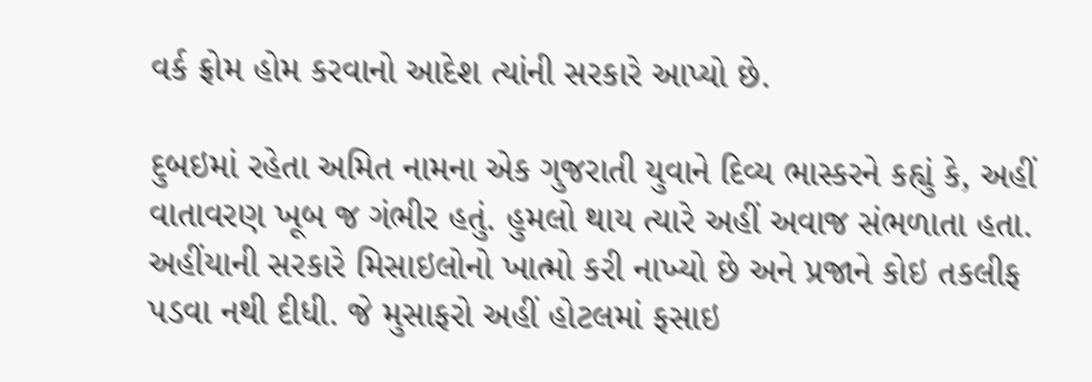વર્ક ફ્રોમ હોમ કરવાનો આદેશ ત્યાંની સરકારે આપ્યો છે.

દુબઇમાં રહેતા અમિત નામના એક ગુજરાતી યુવાને દિવ્ય ભાસ્કરને કહ્યું કે, અહીં વાતાવરણ ખૂબ જ ગંભીર હતું. હુમલો થાય ત્યારે અહીં અવાજ સંભળાતા હતા. અહીંયાની સરકારે મિસાઇલોનો ખાત્મો કરી નાખ્યો છે અને પ્રજાને કોઇ તકલીફ પડવા નથી દીધી. જે મુસાફરો અહીં હોટલમાં ફસાઇ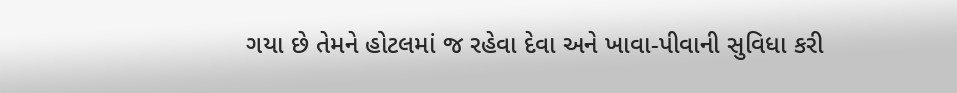ગયા છે તેમને હોટલમાં જ રહેવા દેવા અને ખાવા-પીવાની સુવિધા કરી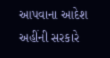આપવાના આદેશ અહીંની સરકારે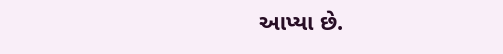આપ્યા છે.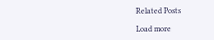Related Posts

Load more